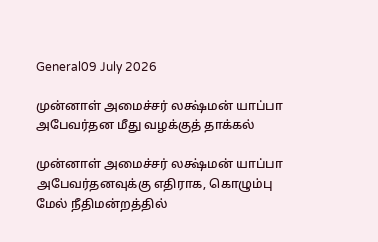General09 July 2026

முன்னாள் அமைச்சர் லக்ஷ்மன் யாப்பா அபேவர்தன மீது வழக்குத் தாக்கல்

முன்னாள் அமைச்சர் லக்ஷ்மன் யாப்பா அபேவர்தனவுக்கு எதிராக, கொழும்பு மேல் நீதிமன்றத்தில்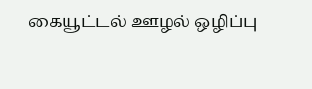கையூட்டல் ஊழல் ஒழிப்பு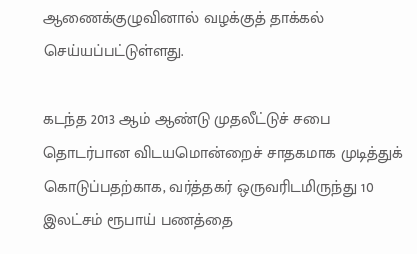ஆணைக்குழுவினால் வழக்குத் தாக்கல் செய்யப்பட்டுள்ளது.

கடந்த 2013 ஆம் ஆண்டு முதலீட்டுச் சபை தொடர்பான விடயமொன்றைச் சாதகமாக முடித்துக் கொடுப்பதற்காக, வர்த்தகர் ஒருவரிடமிருந்து 10 இலட்சம் ரூபாய் பணத்தை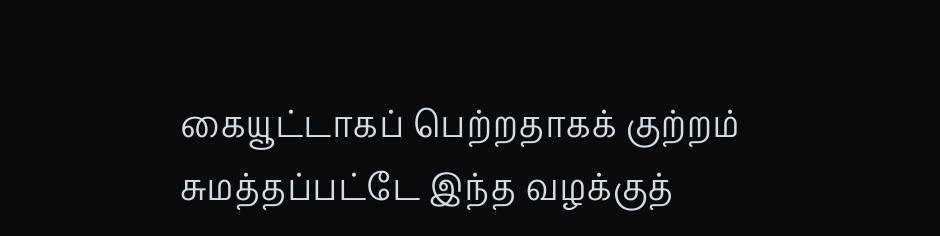கையூட்டாகப் பெற்றதாகக் குற்றம் சுமத்தப்பட்டே இந்த வழக்குத்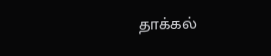தாக்கல்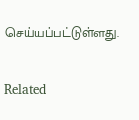செய்யப்பட்டுள்ளது.

Related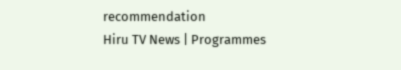recommendation
Hiru TV News | Programmes